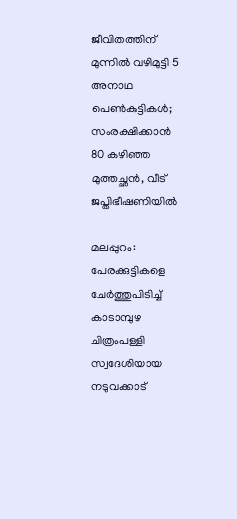ജീവിതത്തിന് മുന്നില്‍ വഴിമുട്ടി 5 അനാഥ പെണ്‍കുട്ടികള്‍; സംരക്ഷിക്കാന്‍ 80 കഴിഞ്ഞ മുത്തച്ഛന്‍, വീട് ജപ്തിഭീഷണിയില്‍

മലപ്പുറം: പേരക്കുട്ടികളെ ചേര്‍ത്തുപിടിച്ച് കാടാമ്പുഴ ചിത്രംപള്ളി സ്വദേശിയായ നടുവക്കാട്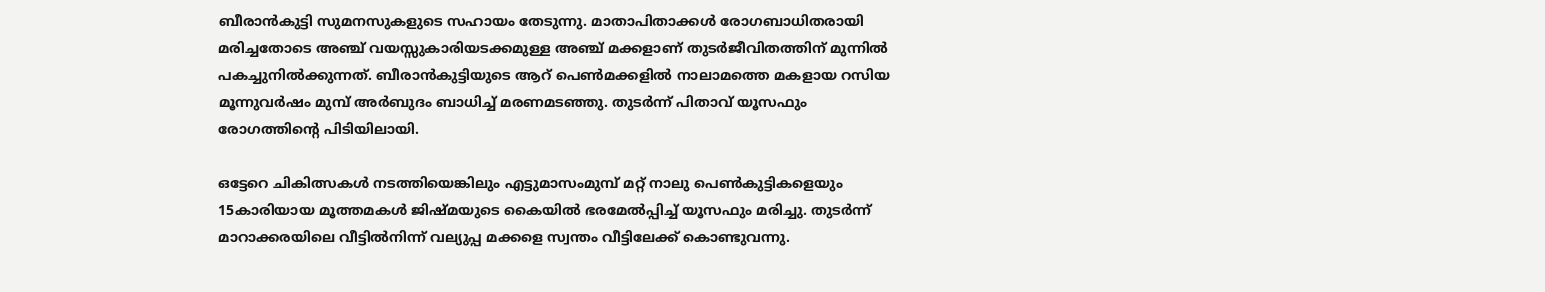ബീരാന്‍കുട്ടി സുമനസുകളുടെ സഹായം തേടുന്നു. മാതാപിതാക്കള്‍ രോഗബാധിതരായി മരിച്ചതോടെ അഞ്ച് വയസ്സുകാരിയടക്കമുള്ള അഞ്ച് മക്കളാണ് തുടര്‍ജീവിതത്തിന് മുന്നില്‍ പകച്ചുനില്‍ക്കുന്നത്. ബീരാന്‍കുട്ടിയുടെ ആറ് പെണ്‍മക്കളില്‍ നാലാമത്തെ മകളായ റസിയ മൂന്നുവര്‍ഷം മുമ്പ് അര്‍ബുദം ബാധിച്ച് മരണമടഞ്ഞു. തുടര്‍ന്ന് പിതാവ് യൂസഫും രോഗത്തിന്റെ പിടിയിലായി.

ഒട്ടേറെ ചികിത്സകള്‍ നടത്തിയെങ്കിലും എട്ടുമാസംമുമ്പ് മറ്റ് നാലു പെണ്‍കുട്ടികളെയും 15കാരിയായ മൂത്തമകള്‍ ജിഷ്മയുടെ കൈയില്‍ ഭരമേല്‍പ്പിച്ച് യൂസഫും മരിച്ചു. തുടര്‍ന്ന് മാറാക്കരയിലെ വീട്ടില്‍നിന്ന് വല്യുപ്പ മക്കളെ സ്വന്തം വീട്ടിലേക്ക് കൊണ്ടുവന്നു.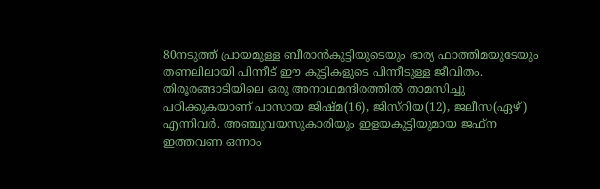80നടുത്ത് പ്രായമുള്ള ബീരാന്‍കുട്ടിയുടെയും ഭാര്യ ഫാത്തിമയുടേയും തണലിലായി പിന്നീട് ഈ കുട്ടികളുടെ പിന്നീടുള്ള ജീവിതം. തിരൂരങ്ങാടിയിലെ ഒരു അനാഥമന്ദിരത്തില്‍ താമസിച്ചു പഠിക്കുകയാണ് പാസായ ജിഷ്മ(16), ജിസ്‌റിയ(12), ജലീസ(ഏഴ്) എന്നിവര്‍. അഞ്ചുവയസുകാരിയും ഇളയകുട്ടിയുമായ ജഫ്‌ന ഇത്തവണ ഒന്നാം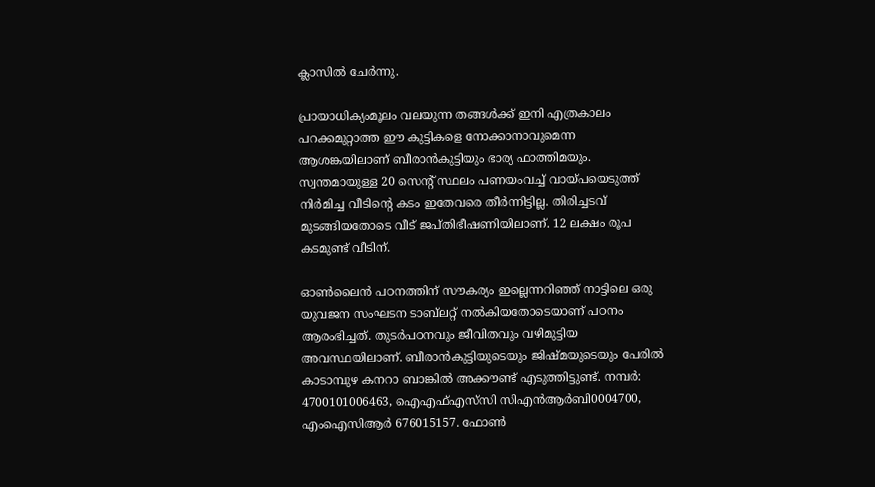ക്ലാസില്‍ ചേര്‍ന്നു.

പ്രായാധിക്യംമൂലം വലയുന്ന തങ്ങള്‍ക്ക് ഇനി എത്രകാലം പറക്കമുറ്റാത്ത ഈ കുട്ടികളെ നോക്കാനാവുമെന്ന ആശങ്കയിലാണ് ബീരാന്‍കുട്ടിയും ഭാര്യ ഫാത്തിമയും. സ്വന്തമായുള്ള 20 സെന്റ് സ്ഥലം പണയംവച്ച് വായ്പയെടുത്ത് നിര്‍മിച്ച വീടിന്റെ കടം ഇതേവരെ തീര്‍ന്നിട്ടില്ല. തിരിച്ചടവ് മുടങ്ങിയതോടെ വീട് ജപ്തിഭീഷണിയിലാണ്. 12 ലക്ഷം രൂപ കടമുണ്ട് വീടിന്.

ഓണ്‍ലൈന്‍ പഠനത്തിന് സൗകര്യം ഇല്ലെന്നറിഞ്ഞ് നാട്ടിലെ ഒരു യുവജന സംഘടന ടാബ്‌ലറ്റ് നല്‍കിയതോടെയാണ് പഠനം ആരംഭിച്ചത്. തുടര്‍പഠനവും ജീവിതവും വഴിമുട്ടിയ അവസ്ഥയിലാണ്. ബീരാന്‍കുട്ടിയുടെയും ജിഷ്മയുടെയും പേരില്‍ കാടാമ്പുഴ കനറാ ബാങ്കില്‍ അക്കൗണ്ട് എടുത്തിട്ടുണ്ട്. നമ്പര്‍: 4700101006463, ഐഎഫ്എസ്‌സി സിഎന്‍ആര്‍ബി0004700, എംഐസിആര്‍ 676015157. ഫോണ്‍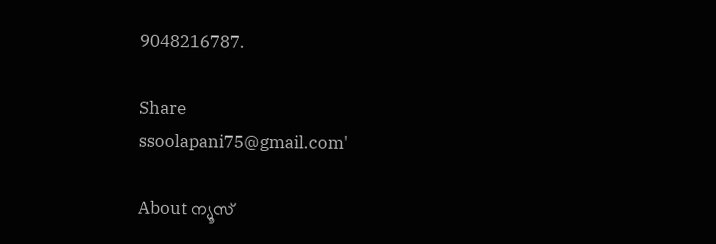9048216787.

Share
ssoolapani75@gmail.com'

About ന്യൂസ്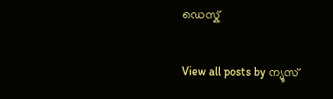ഡെസ്ക്

View all posts by ന്യൂസ്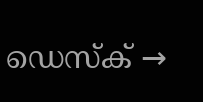ഡെസ്ക് →